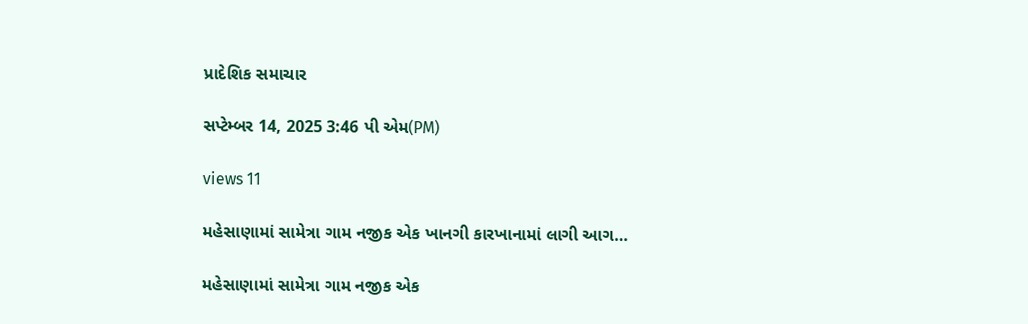પ્રાદેશિક સમાચાર

સપ્ટેમ્બર 14, 2025 3:46 પી એમ(PM)

views 11

મહેસાણામાં સામેત્રા ગામ નજીક એક ખાનગી કારખાનામાં લાગી આગ…

મહેસાણામાં સામેત્રા ગામ નજીક એક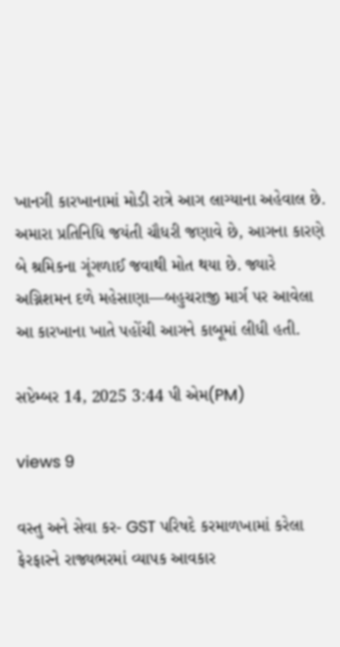ખાનગી કારખાનામાં મોડી રાત્રે આગ લાગ્યાના અહેવાલ છે. અમારા પ્રતિનિધિ જયંતી ચૌધરી જણાવે છે, આગના કારણે બે શ્રમિકના ગૂંગળાઈ જવાથી મોત થયા છે. જ્યારે અગ્નિશમન દળે મહેસાણા—બહુચરાજી માર્ગ પર આવેલા આ કારખાના ખાતે પહોંચી આગને કાબૂમાં લીધી હતી.

સપ્ટેમ્બર 14, 2025 3:44 પી એમ(PM)

views 9

વસ્તુ અને સેવા કર- GST પરિષદે કરમાળખામાં કરેલા ફેરફારને રાજ્યભરમાં વ્યાપક આવકાર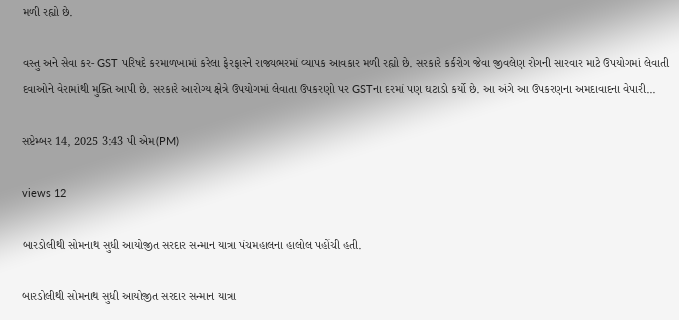મળી રહ્યો છે.

વસ્તુ અને સેવા કર- GST પરિષદે કરમાળખામાં કરેલા ફેરફારને રાજ્યભરમાં વ્યાપક આવકાર મળી રહ્યો છે. સરકારે કર્કરોગ જેવા જીવલેણ રોગની સારવાર માટે ઉપયોગમાં લેવાતી દવાઓને વેરામાંથી મુક્તિ આપી છે. સરકારે આરોગ્ય ક્ષેત્રે ઉપયોગમાં લેવાતા ઉપકરણો પર GSTના દરમાં પણ ઘટાડો કર્યો છે. આ અંગે આ ઉપકરણના અમદાવાદના વેપારી...

સપ્ટેમ્બર 14, 2025 3:43 પી એમ(PM)

views 12

બારડોલીથી સોમનાથ સુધી આયોજીત સરદાર સન્માન યાત્રા પંચમહાલના હાલોલ પહોંચી હતી.

બારડોલીથી સોમનાથ સુધી આયોજીત સરદાર સન્માન યાત્રા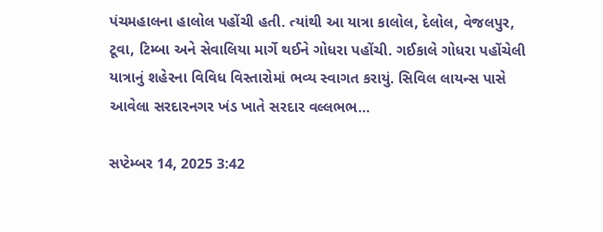પંચમહાલના હાલોલ પહોંચી હતી. ત્યાંથી આ યાત્રા કાલોલ, દેલોલ, વેજલપુર, ટૂવા, ટિમ્બા અને સેવાલિયા માર્ગે થઈને ગોધરા પહોંચી. ગઈકાલે ગોધરા પહોંચેલી યાત્રાનું શહેરના વિવિધ વિસ્તારોમાં ભવ્ય સ્વાગત કરાયું. સિવિલ લાયન્સ પાસે આવેલા સરદારનગર ખંડ ખાતે સરદાર વલ્લભભ...

સપ્ટેમ્બર 14, 2025 3:42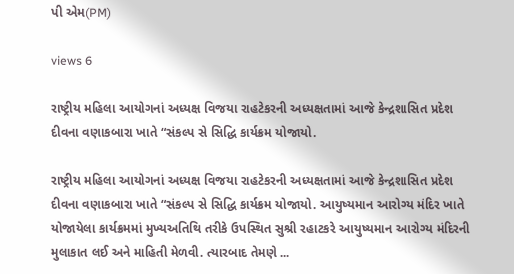પી એમ(PM)

views 6

રાષ્ટ્રીય મહિલા આયોગનાં અધ્યક્ષ વિજયા રાહટેકરની અધ્યક્ષતામાં આજે કેન્દ્રશાસિત પ્રદેશ દીવના વણાકબારા ખાતે “સંકલ્પ સે સિદ્ધિ કાર્યક્રમ યોજાયો.

રાષ્ટ્રીય મહિલા આયોગનાં અધ્યક્ષ વિજયા રાહટેકરની અધ્યક્ષતામાં આજે કેન્દ્રશાસિત પ્રદેશ દીવના વણાકબારા ખાતે “સંકલ્પ સે સિદ્ધિ કાર્યક્રમ યોજાયો. આયુષ્યમાન આરોગ્ય મંદિર ખાતે યોજાયેલા કાર્યક્રમમાં મુખ્યઅતિથિ તરીકે ઉપસ્થિત સુશ્રી રહાટકરે આયુષ્યમાન આરોગ્ય મંદિરની મુલાકાત લઈ અને માહિતી મેળવી. ત્યારબાદ તેમણે ...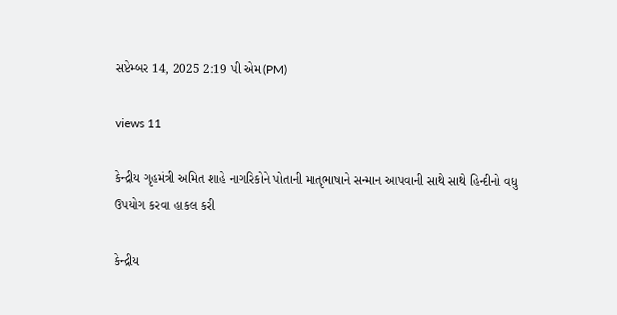સપ્ટેમ્બર 14, 2025 2:19 પી એમ(PM)

views 11

કેન્દ્રીય ગૃહમંત્રી અમિત શાહે નાગરિકોને પોતાની માતૃભાષાને સન્માન આપવાની સાથે સાથે હિન્દીનો વધુ ઉપયોગ કરવા હાકલ કરી

કેન્દ્રીય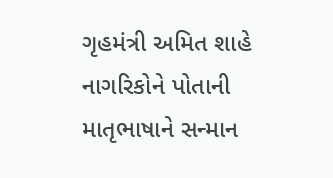ગૃહમંત્રી અમિત શાહે નાગરિકોને પોતાની માતૃભાષાને સન્માન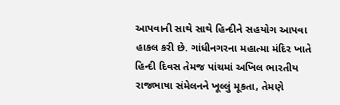આપવાની સાથે સાથે હિન્દીને સહયોગ આપવા હાકલ કરી છે. ગાંધીનગરના મહાત્મા મંદિર ખાતે હિન્દી દિવસ તેમજ પાંચમાં અખિલ ભારતીય રાજભાષા સંમેલનને ખૂલ્લું મૂકતા, તેમણે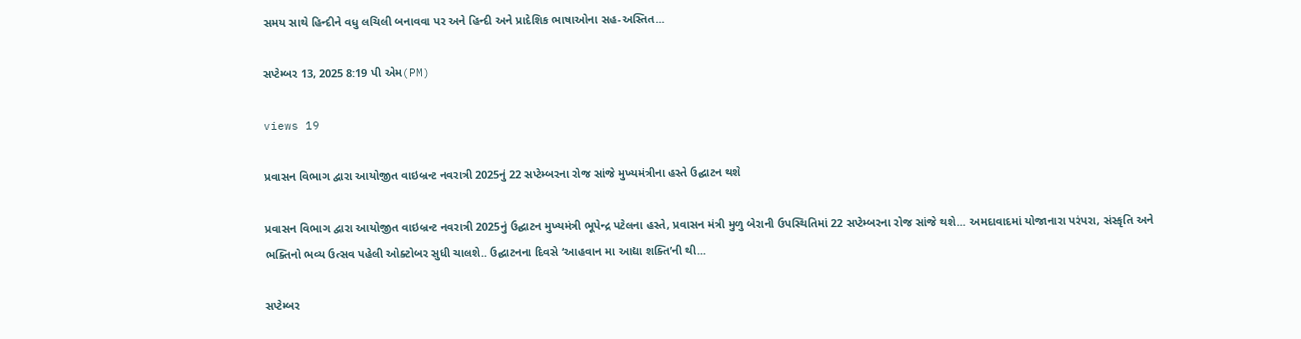સમય સાથે હિન્દીને વધુ લચિલી બનાવવા પર અને હિન્દી અને પ્રાદેશિક ભાષાઓના સહ-અસ્તિત...

સપ્ટેમ્બર 13, 2025 8:19 પી એમ(PM)

views 19

પ્રવાસન વિભાગ દ્વારા આયોજીત વાઇબ્રન્ટ નવરાત્રી 2025નું 22 સપ્ટેમ્બરના રોજ સાંજે મુખ્યમંત્રીના હસ્તે ઉદ્ઘાટન થશે

પ્રવાસન વિભાગ દ્વારા આયોજીત વાઇબ્રન્ટ નવરાત્રી 2025નું ઉદ્ઘાટન મુખ્યમંત્રી ભૂપેન્દ્ર પટેલના હસ્તે, પ્રવાસન મંત્રી મુળુ બેરાની ઉપસ્થિતિમાં 22 સપ્ટેમ્બરના રોજ સાંજે થશે... અમદાવાદમાં યોજાનારા પરંપરા, સંસ્કૃતિ અને ભક્તિનો ભવ્ય ઉત્સવ પહેલી ઓક્ટોબર સુધી ચાલશે.. ઉદ્ઘાટનના દિવસે ‘આહવાન મા આદ્યા શક્તિ’ની થી...

સપ્ટેમ્બર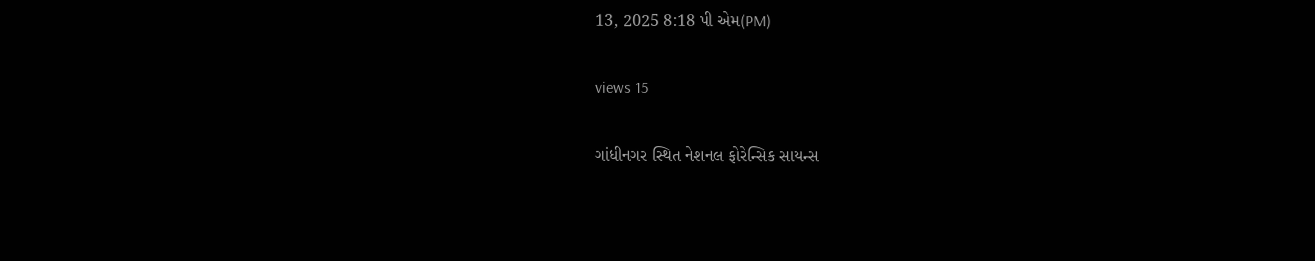13, 2025 8:18 પી એમ(PM)

views 15

ગાંધીનગર સ્થિત નેશનલ ફોરેન્સિક સાયન્સ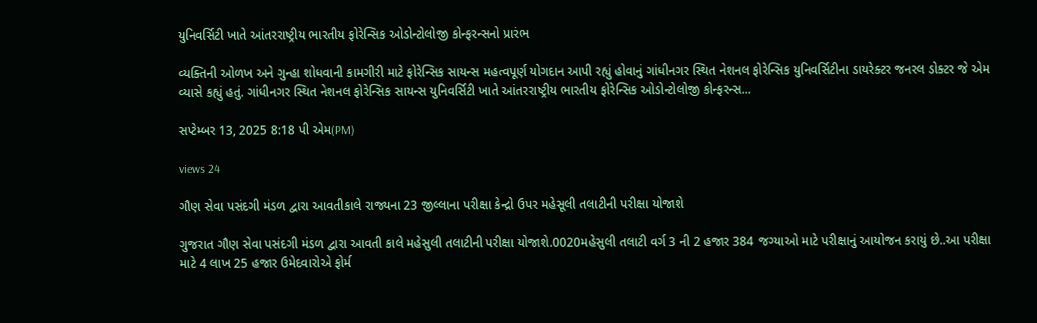યુનિવર્સિટી ખાતે આંતરરાષ્ટ્રીય ભારતીય ફોરેન્સિક ઓડોન્ટોલોજી કોન્ફરન્સનો પ્રારંભ

વ્યક્તિની ઓળખ અને ગુન્હા શોધવાની કામગીરી માટે ફોરેન્સિક સાયન્સ મહત્વપૂર્ણ યોગદાન આપી રહ્યું હોવાનું ગાંધીનગર સ્થિત નેશનલ ફોરેન્સિક યુનિવર્સિટીના ડાયરેક્ટર જનરલ ડોક્ટર જે એમ વ્યાસે કહ્યું હતું. ગાંધીનગર સ્થિત નેશનલ ફોરેન્સિક સાયન્સ યુનિવર્સિટી ખાતે આંતરરાષ્ટ્રીય ભારતીય ફોરેન્સિક ઓડોન્ટોલોજી કોન્ફરન્સ...

સપ્ટેમ્બર 13, 2025 8:18 પી એમ(PM)

views 24

ગૌણ સેવા પસંદગી મંડળ દ્વારા આવતીકાલે રાજ્યના 23 જીલ્લાના પરીક્ષા કેન્દ્રો ઉપર મહેસૂલી તલાટીની પરીક્ષા યોજાશે

ગુજરાત ગૌણ સેવા પસંદગી મંડળ દ્વારા આવતી કાલે મહેસુલી તલાટીની પરીક્ષા યોજાશે.0020મહેસુલી તલાટી વર્ગ 3 ની 2 હજાર 384 જગ્યાઓ માટે પરીક્ષાનું આયોજન કરાયું છે..આ પરીક્ષા માટે 4 લાખ 25 હજાર ઉમેદવારોએ ફોર્મ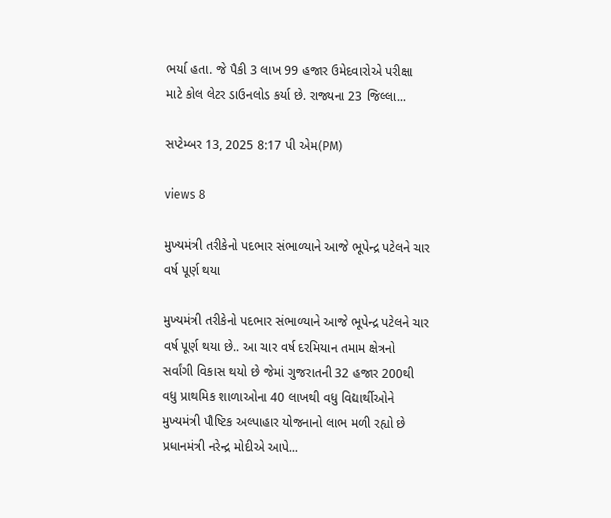ભર્યા હતા. જે પૈકી 3 લાખ 99 હજાર ઉમેદવારોએ પરીક્ષા માટે કોલ લેટર ડાઉનલોડ કર્યા છે. રાજ્યના 23 જિલ્લા...

સપ્ટેમ્બર 13, 2025 8:17 પી એમ(PM)

views 8

મુખ્યમંત્રી તરીકેનો પદભાર સંભાળ્યાને આજે ભૂપેન્દ્ર પટેલને ચાર વર્ષ પૂર્ણ થયા

મુખ્યમંત્રી તરીકેનો પદભાર સંભાળ્યાને આજે ભૂપેન્દ્ર પટેલને ચાર વર્ષ પૂર્ણ થયા છે.. આ ચાર વર્ષ દરમિયાન તમામ ક્ષેત્રનો સર્વાંગી વિકાસ થયો છે જેમાં ગુજરાતની 32 હજાર 200થી વધુ પ્રાથમિક શાળાઓના 40 લાખથી વધુ વિદ્યાર્થીઓને મુખ્યમંત્રી પૌષ્ટિક અલ્પાહાર યોજનાનો લાભ મળી રહ્યો છે પ્રધાનમંત્રી નરેન્દ્ર મોદીએ આપે...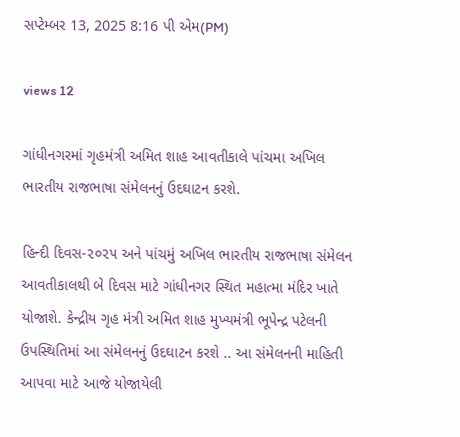સપ્ટેમ્બર 13, 2025 8:16 પી એમ(PM)

views 12

ગાંધીનગરમાં ગૃહમંત્રી અમિત શાહ આવતીકાલે પાંચમા અખિલ ભારતીય રાજભાષા સંમેલનનું ઉદઘાટન કરશે.

હિન્દી દિવસ-૨૦૨૫ અને પાંચમું અખિલ ભારતીય રાજભાષા સંમેલન આવતીકાલથી બે દિવસ માટે ગાંધીનગર સ્થિત મહાત્મા મંદિર ખાતે યોજાશે. કેન્દ્રીય ગૃહ મંત્રી અમિત શાહ મુખ્યમંત્રી ભૂપેન્દ્ર પટેલની ઉપસ્થિતિમાં આ સંમેલનનું ઉદઘાટન કરશે .. આ સંમેલનની માહિતી આપવા માટે આજે યોજાયેલી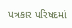પત્રકાર પરિષદમાં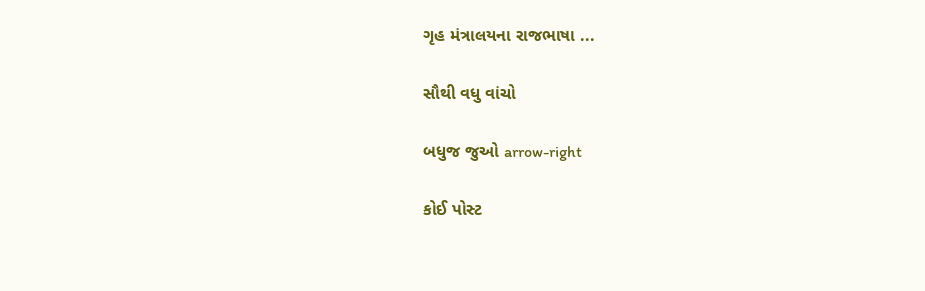ગૃહ મંત્રાલયના રાજભાષા ...

સૌથી વધુ વાંચો

બધુજ જુઓ arrow-right

કોઈ પોસ્ટ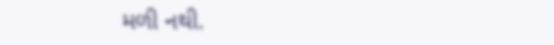મળી નથી.